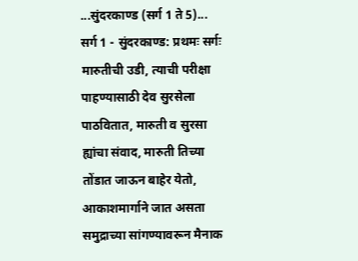...सुंदरकाण्ड (सर्ग 1 ते 5)...
सर्ग 1 - सुंदरकाण्ड: प्रथमः सर्गः
मारुतीची उडी, त्याची परीक्षा पाहण्यासाठी देव सुरसेला पाठवितात, मारुती व सुरसा ह्यांचा संवाद, मारुती तिच्या तोंडात जाऊन बाहेर येतो, आकाशमार्गाने जात असता समुद्राच्या सांगण्यावरून मैनाक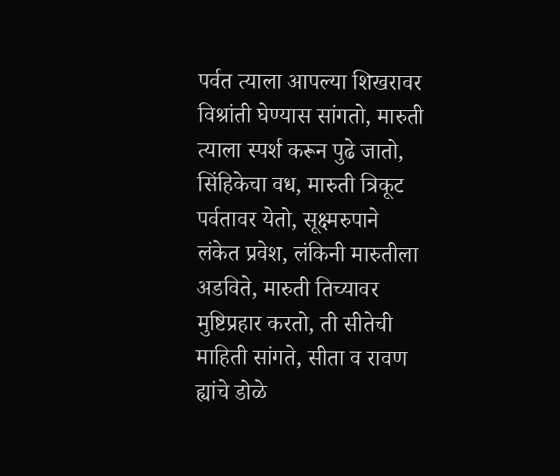पर्वत त्याला आपल्या शिखरावर विश्रांती घेण्यास सांगतो, मारुती त्याला स्पर्श करून पुढे जातो, सिंहिकेचा वध, मारुती त्रिकूट पर्वतावर येतो, सूक्ष्मरुपाने लंकेत प्रवेश, लंकिनी मारुतीला अडविते, मारुती तिच्यावर मुष्टिप्रहार करतो, ती सीतेची माहिती सांगते, सीता व रावण ह्यांचे डोळे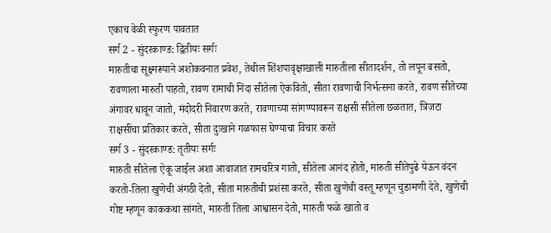एकाच वेळी स्फुरण पावतात
सर्ग 2 - सुंदरकाण्ड: द्वितीयः सर्गः
मारुतीचा सूक्ष्मरूपाने अशोकवनात प्रवेश, तेथील शिंशपावृक्षाखाली मारुतीला सीतादर्शन, तो लपून बसतो, रावणाला मारुती पाहतो, रावण रामाची निंदा सीतेला ऐकवितो, सीता रावणाची निर्भत्सना करते, रावण सीतेच्या अंगावर धावून जातो, मंदोदरी निवारण करते, रावणाच्या सांगण्यावरून राक्षसी सीतेला छळतात, त्रिजटा राक्षसींचा प्रतिकार करते, सीता दुःखाने गळफास घेण्याचा विचार करते
सर्ग 3 - सुंदरकाण्ड: तृतीयः सर्गः
मारुती सीतेला ऐकू जाईल अशा आवाजात रामचरित्र गातो, सीतेला आनंद होतो, मारुती सीतेपुढे येऊन वंदन करतो-तिला खुणेची अंगठी देतो, सीता मारुतीची प्रशंसा करते, सीता खुणेची वस्तू म्हणून चुडामणी देते, खुणेची गोष्ट म्हणून काककथा सांगते, मारुती तिला आश्वासन देतो, मारुती फळे खातो व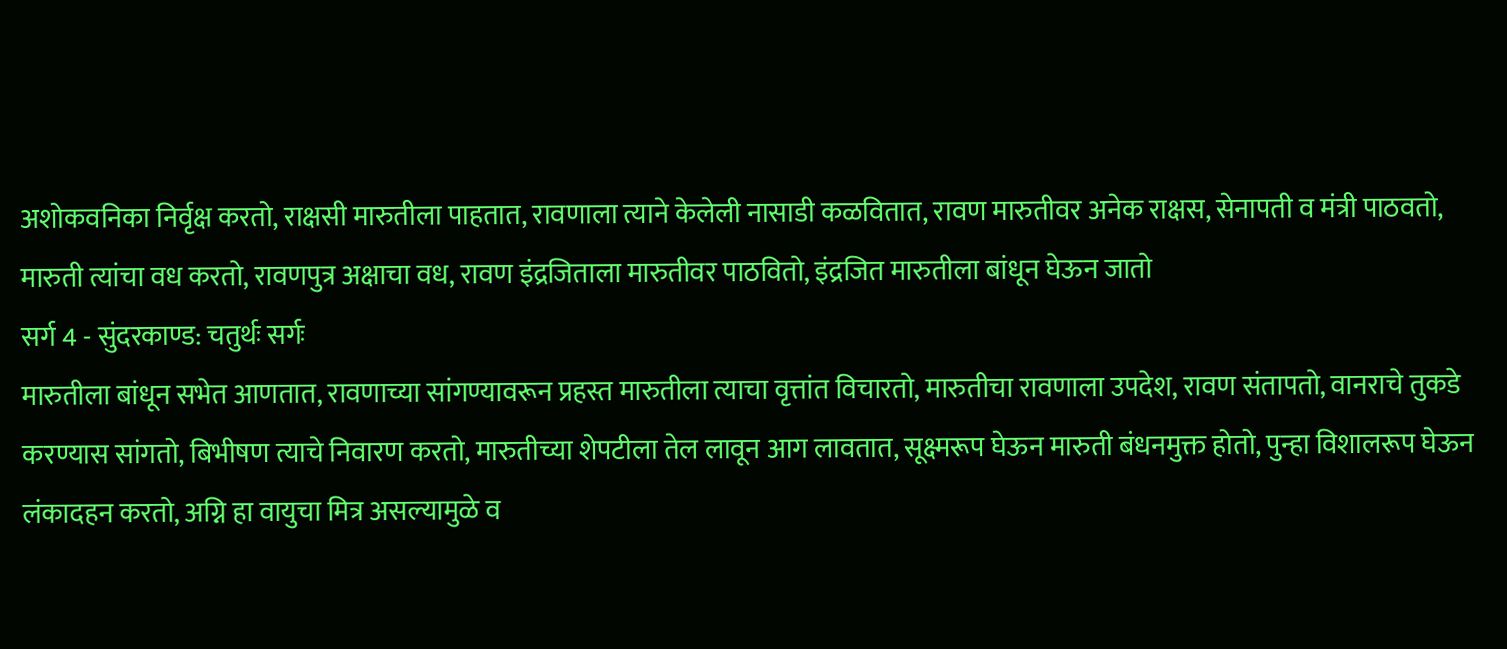अशोकवनिका निर्वृक्ष करतो, राक्षसी मारुतीला पाहतात, रावणाला त्याने केलेली नासाडी कळवितात, रावण मारुतीवर अनेक राक्षस, सेनापती व मंत्री पाठवतो, मारुती त्यांचा वध करतो, रावणपुत्र अक्षाचा वध, रावण इंद्रजिताला मारुतीवर पाठवितो, इंद्रजित मारुतीला बांधून घेऊन जातो
सर्ग 4 - सुंदरकाण्ड: चतुर्थः सर्गः
मारुतीला बांधून सभेत आणतात, रावणाच्या सांगण्यावरून प्रहस्त मारुतीला त्याचा वृत्तांत विचारतो, मारुतीचा रावणाला उपदेश, रावण संतापतो, वानराचे तुकडे करण्यास सांगतो, बिभीषण त्याचे निवारण करतो, मारुतीच्या शेपटीला तेल लावून आग लावतात, सूक्ष्मरूप घेऊन मारुती बंधनमुक्त होतो, पुन्हा विशालरूप घेऊन लंकादहन करतो, अग्नि हा वायुचा मित्र असल्यामुळे व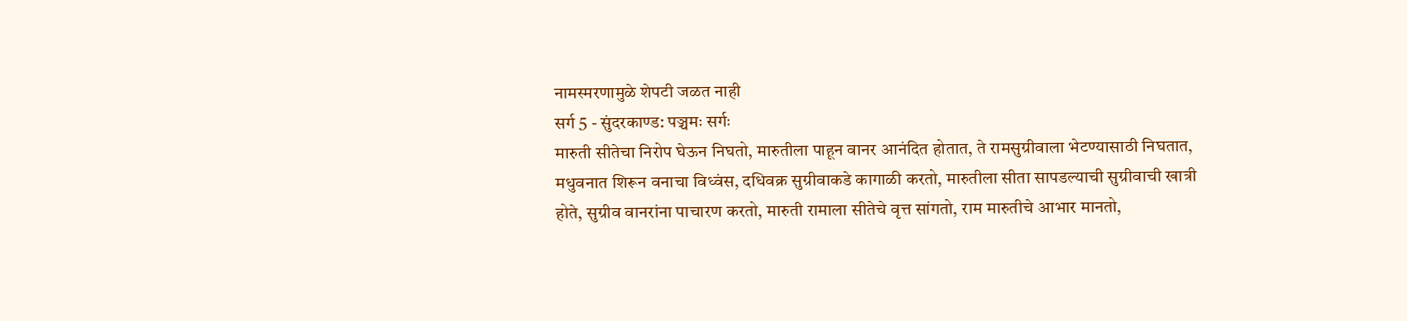नामस्मरणामुळे शेपटी जळत नाही
सर्ग 5 - सुंदरकाण्ड: पञ्चमः सर्गः
मारुती सीतेचा निरोप घेऊन निघतो, मारुतीला पाहून वानर आनंदित होतात, ते रामसुग्रीवाला भेटण्यासाठी निघतात, मधुवनात शिरून वनाचा विध्वंस, दधिवक्र सुग्रीवाकडे कागाळी करतो, मारुतीला सीता सापडल्याची सुग्रीवाची खात्री होते, सुग्रीव वानरांना पाचारण करतो, मारुती रामाला सीतेचे वृत्त सांगतो, राम मारुतीचे आभार मानतो,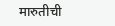मारुतीची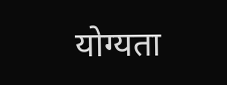योग्यता